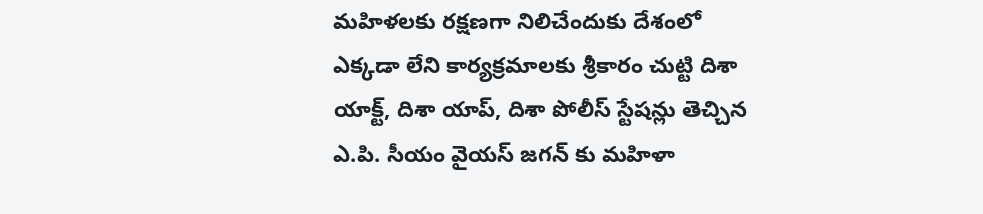మహిళలకు రక్షణగా నిలిచేందుకు దేశంలో ఎక్కడా లేని కార్యక్రమాలకు శ్రీకారం చుట్టి దిశా యాక్ట్, దిశా యాప్, దిశా పోలీస్ స్టేషన్లు తెచ్చిన ఎ.పి. సీయం వైయస్ జగన్ కు మహిళా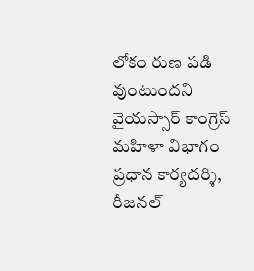లోకం రుణ పడి వుంటుందని వైయస్సార్ కాంగ్రెస్ మహిళా విభాగం ప్రధాన కార్యదర్శి, రీజనల్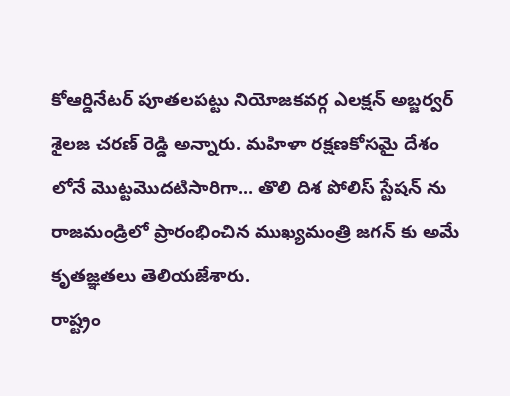కోఆర్డినేటర్ పూతలపట్టు నియోజకవర్గ ఎలక్షన్ అబ్జర్వర్ శైలజ చరణ్ రెడ్డి అన్నారు. మహిళా రక్షణకోసమై దేశం లోనే మొట్టమొదటిసారిగా... తొలి దిశ పోలిస్ స్టేషన్ ను రాజమండ్రిలో ప్రారంభించిన ముఖ్యమంత్రి జగన్ కు అమే కృతజ్ఞతలు తెలియజేశారు.
రాష్ట్రం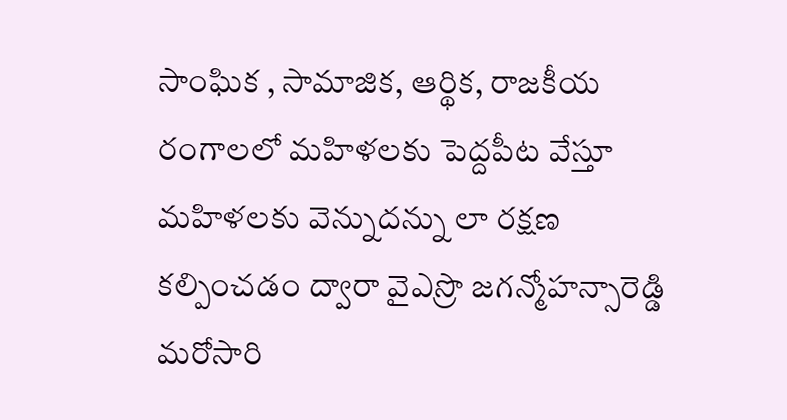సాంఘిక , సామాజిక, ఆర్థిక, రాజకీయ రంగాలలో మహిళలకు పెద్దపీట వేస్తూ మహిళలకు వెన్నుదన్ను లా రక్షణ కల్పించడం ద్వారా వైఎస్రొ జగన్మోహన్సారెడ్డి మరోసారి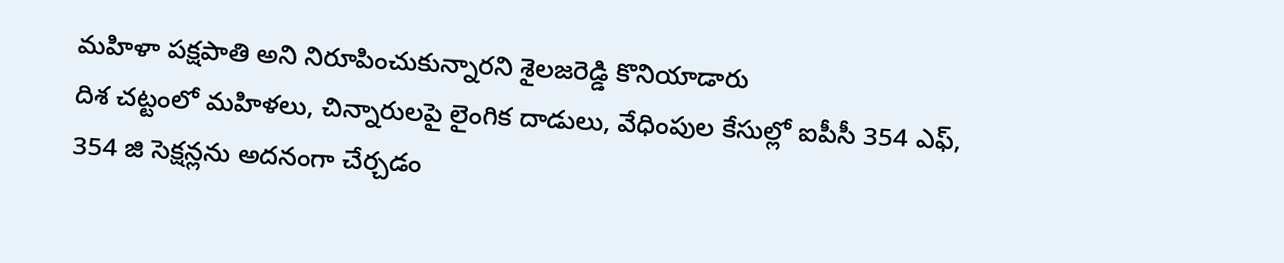మహిళా పక్షపాతి అని నిరూపించుకున్నారని శైలజరెడ్డి కొనియాడారు
దిశ చట్టంలో మహిళలు, చిన్నారులపై లైంగిక దాడులు, వేధింపుల కేసుల్లో ఐపీసీ 354 ఎఫ్, 354 జి సెక్షన్లను అదనంగా చేర్చడం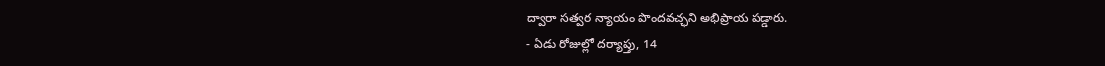ద్వారా సత్వర న్యాయం పొందవచ్ఛని అభిప్రాయ పడ్డారు.
- ఏడు రోజుల్లో దర్యాప్తు, 14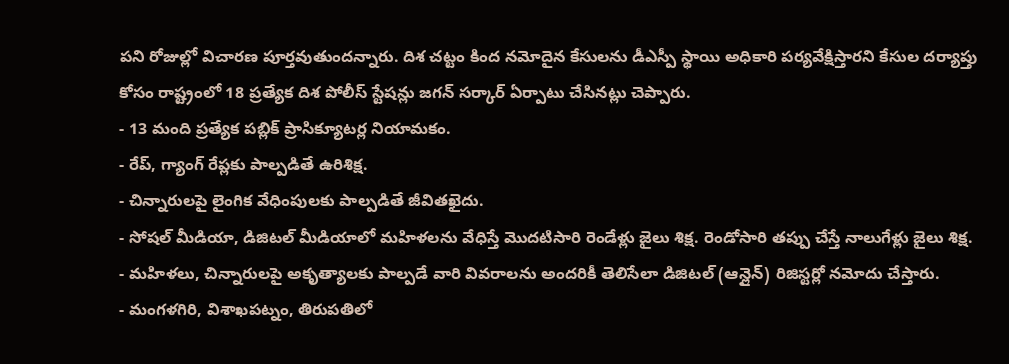పని రోజుల్లో విచారణ పూర్తవుతుందన్నారు. దిశ చట్టం కింద నమోదైన కేసులను డీఎస్పీ స్థాయి అధికారి పర్యవేక్షిస్తారని కేసుల దర్యాప్తు కోసం రాష్ట్రంలో 18 ప్రత్యేక దిశ పోలీస్ స్టేషన్లు జగన్ సర్కార్ ఏర్పాటు చేసినట్లు చెప్పారు.
- 13 మంది ప్రత్యేక పబ్లిక్ ప్రాసిక్యూటర్ల నియామకం.
- రేప్, గ్యాంగ్ రేప్లకు పాల్పడితే ఉరిశిక్ష.
- చిన్నారులపై లైంగిక వేధింపులకు పాల్పడితే జీవితఖైదు.
- సోషల్ మీడియా, డిజిటల్ మీడియాలో మహిళలను వేధిస్తే మొదటిసారి రెండేళ్లు జైలు శిక్ష. రెండోసారి తప్పు చేస్తే నాలుగేళ్లు జైలు శిక్ష.
- మహిళలు, చిన్నారులపై అకృత్యాలకు పాల్పడే వారి వివరాలను అందరికీ తెలిసేలా డిజిటల్ (ఆన్లైన్) రిజిస్టర్లో నమోదు చేస్తారు.
- మంగళగిరి, విశాఖపట్నం, తిరుపతిలో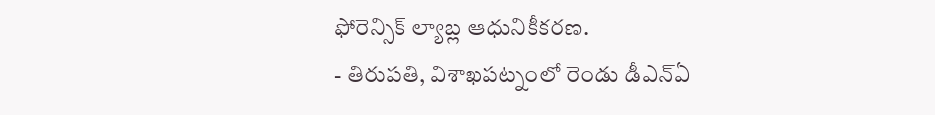ఫోరెన్సిక్ ల్యాబ్ల ఆధునికీకరణ.
- తిరుపతి, విశాఖపట్నంలో రెండు డీఎన్ఏ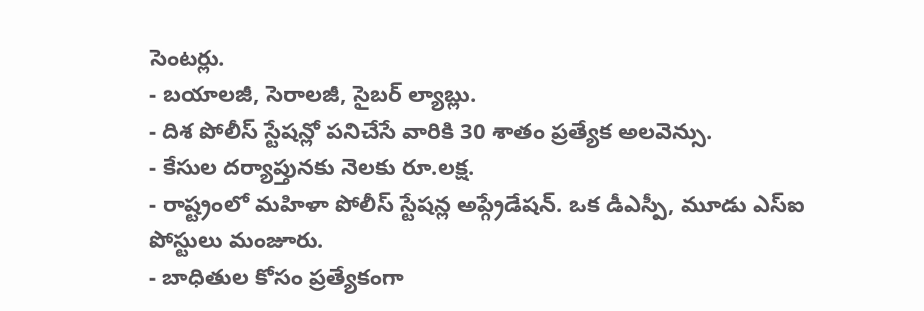సెంటర్లు.
- బయాలజీ, సెరాలజీ, సైబర్ ల్యాబ్లు.
- దిశ పోలీస్ స్టేషన్లో పనిచేసే వారికి 30 శాతం ప్రత్యేక అలవెన్సు.
- కేసుల దర్యాప్తునకు నెలకు రూ.లక్ష.
- రాష్ట్రంలో మహిళా పోలీస్ స్టేషన్ల అప్గ్రేడేషన్. ఒక డీఎస్పీ, మూడు ఎస్ఐ పోస్టులు మంజూరు.
- బాధితుల కోసం ప్రత్యేకంగా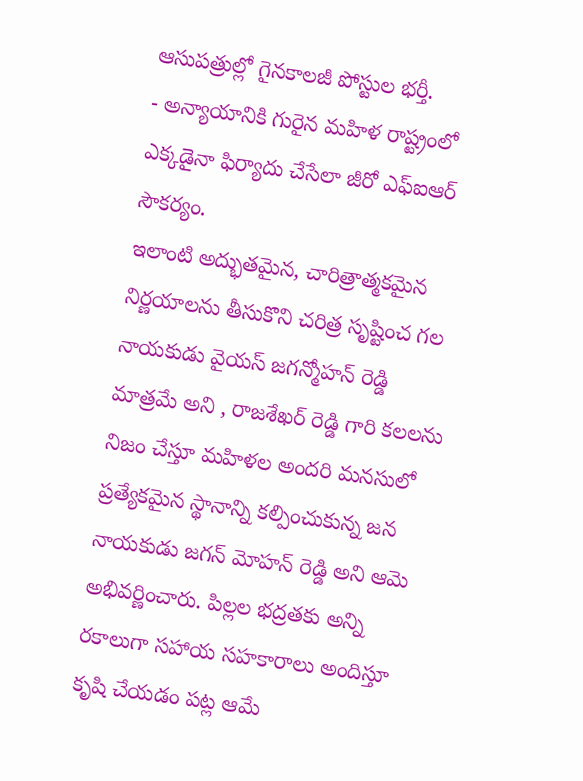ఆసుపత్రుల్లో గైనకాలజీ పోస్టుల భర్తీ.
- అన్యాయానికి గురైన మహిళ రాష్ట్రంలో ఎక్కడైనా ఫిర్యాదు చేసేలా జీరో ఎఫ్ఐఆర్ సౌకర్యం.
ఇలాంటి అద్భుతమైన, చారిత్రాత్మకమైన నిర్ణయాలను తీసుకొని చరిత్ర సృష్టించ గల నాయకుడు వైయస్ జగన్మోహన్ రెడ్డి మాత్రమే అని , రాజశేఖర్ రెడ్డి గారి కలలను నిజం చేస్తూ మహిళల అందరి మనసులో ప్రత్యేకమైన స్థానాన్ని కల్పించుకున్న జన నాయకుడు జగన్ మోహన్ రెడ్డి అని ఆమె అభివర్ణించారు. పిల్లల భద్రతకు అన్ని రకాలుగా సహాయ సహకారాలు అందిస్తూ కృషి చేయడం పట్ల ఆమే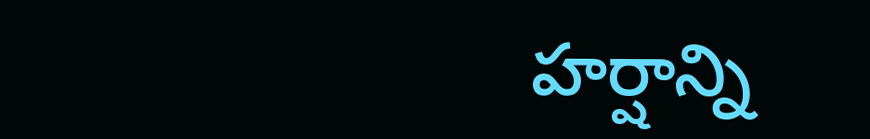హర్షాన్ని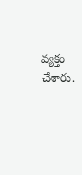వ్యక్తం చేశారు.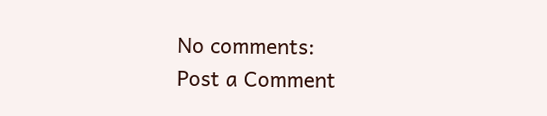No comments:
Post a Comment